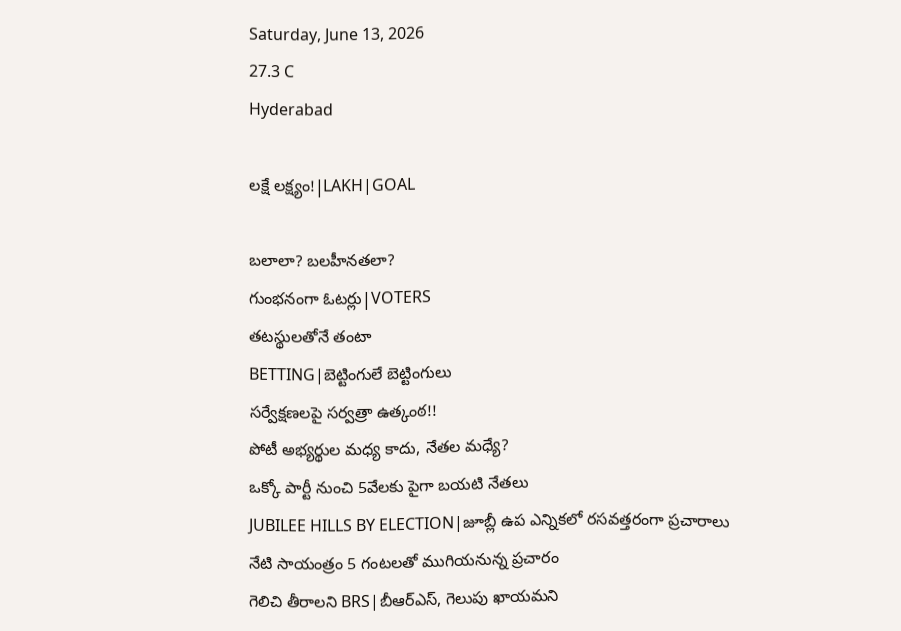Saturday, June 13, 2026
27.3 C
Hyderabad

లక్షే లక్ష్యం!|LAKH|GOAL

బలాలా? బలహీనతలా?
గుంభనంగా ఓటర్లు|VOTERS
తటస్థులతోనే తంటా
BETTING|బెట్టింగులే బెట్టింగులు
సర్వేక్షణలపై సర్వత్రా ఉత్కంఠ!!
పోటీ అభ్యర్థుల మధ్య కాదు, నేతల మధ్యే?
ఒక్కో పార్టీ నుంచి 5వేలకు పైగా బయటి నేతలు
JUBILEE HILLS BY ELECTION|జూబ్లీ ఉప ఎన్నికలో రసవత్తరంగా ప్రచారాలు
నేటి సాయంత్రం 5 గంటలతో ముగియనున్న ప్రచారం
గెలిచి తీరాలని BRS|బీఆర్ఎస్, గెలుపు ఖాయమని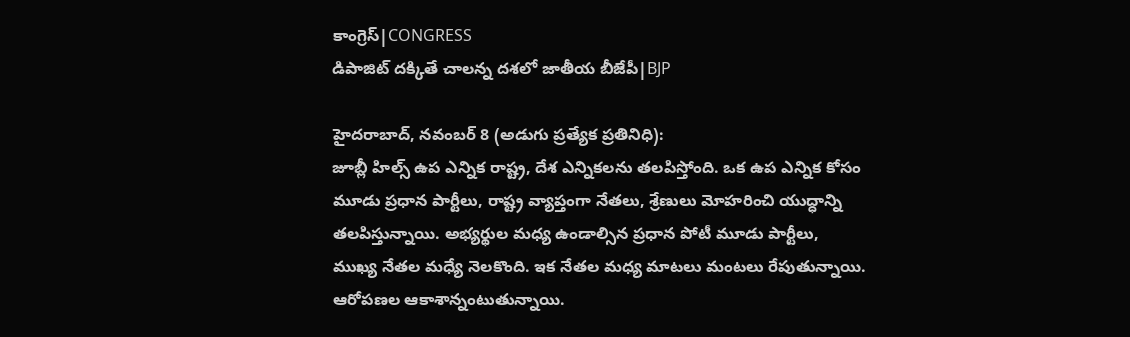కాంగ్రెస్|CONGRESS
డిపాజిట్ దక్కితే చాలన్న దశలో జాతీయ బీజేపీ|BJP

హైదరాబాద్, నవంబర్ 8 (అడుగు ప్రత్యేక ప్రతినిధి):
జూబ్లీ హిల్స్ ఉప ఎన్నిక రాష్ట్ర, దేశ ఎన్నికలను తలపిస్తోంది. ఒక ఉప ఎన్నిక కోసం మూడు ప్రధాన పార్టీలు, రాష్ట్ర వ్యాప్తంగా నేతలు, శ్రేణులు మోహరించి యుద్ధాన్ని తలపిస్తున్నాయి. అభ్యర్థుల మధ్య ఉండాల్సిన ప్రధాన పోటీ మూడు పార్టీలు, ముఖ్య నేతల మధ్యే నెలకొంది. ఇక నేతల మధ్య మాటలు మంటలు రేపుతున్నాయి. ఆరోపణల ఆకాశాన్నంటుతున్నాయి.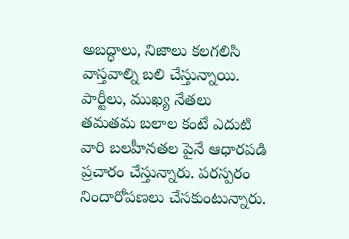అబద్ధాలు, నిజాలు కలగలిసి వాస్తవాల్ని బలి చేస్తున్నాయి. పార్టీలు, ముఖ్య నేతలు తమతమ బలాల కంటే ఎదుటి వారి బలహీనతల పైనే ఆధారపడి ప్రచారం చేస్తున్నారు. పరస్పరం నిందారోపణలు చేసకుంటున్నారు.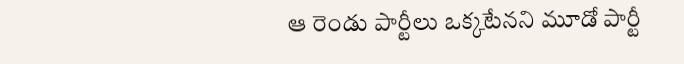ఆ రెండు పార్టీలు ఒక్కటేనని మూడో పార్టీ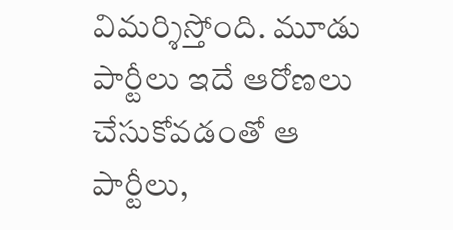విమర్శిస్తోంది. మూడు పార్టీలు ఇదే ఆరోణలు చేసుకోవడంతో ఆ పార్టీలు,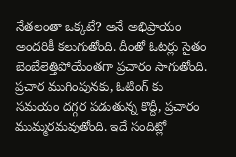నేతలంతా ఒక్కటే? అనే అభిప్రాయం అందరికీ కలుగుతోంది. దీంతో ఓటర్లు సైతం బెంబేలెత్తిపోయేంతగా ప్రచారం సాగుతోంది. ప్రచార ముగింపునకు, ఓటింగ్ కు సమయం దగ్గర పడుతున్న కొద్దీ, ప్రచారం ముమ్మరమవుతోంది. ఇదే సందిట్లో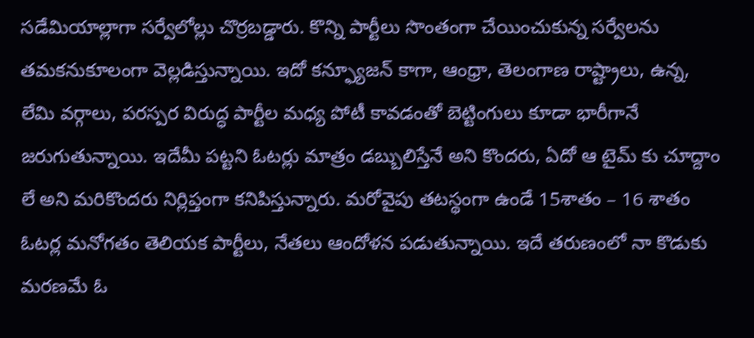సడేమియాల్లాగా సర్వేలోల్లు చొర్రబడ్డారు. కొన్ని పార్టీలు సొంతంగా చేయించుకున్న సర్వేలను తమకనుకూలంగా వెల్లడిస్తున్నాయి. ఇదో కన్ఫ్యూజన్ కాగా, ఆంధ్రా, తెలంగాణ రాష్ట్రాలు, ఉన్న, లేమి వర్గాలు, పరస్పర విరుద్ధ పార్టీల మధ్య పోటీ కావడంతో బెట్టింగులు కూడా భారీగానే జరుగుతున్నాయి. ఇదేమీ పట్టని ఓటర్లు మాత్రం డబ్బులిస్తేనే అని కొందరు, ఏదో ఆ టైమ్ కు చూద్దాం లే అని మరికొందరు నిర్లిప్తంగా కనిపిస్తున్నారు. మరోవైపు తటస్థంగా ఉండే 15శాతం – 16 శాతం ఓటర్ల మనోగతం తెలియక పార్టీలు, నేతలు ఆందోళన పడుతున్నాయి. ఇదే తరుణంలో నా కొడుకు మరణమే ఓ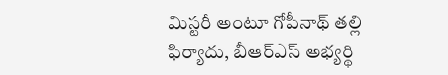మిస్టరీ అంటూ గోపీనాథ్ తల్లి ఫిర్యాదు, బీఆర్ఎస్ అభ్యర్థి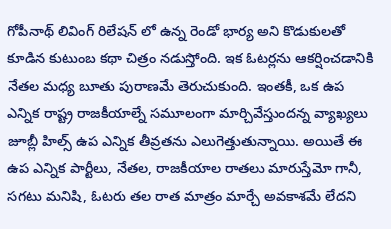గోపీనాథ్ లివింగ్ రిలేషన్ లో ఉన్న రెండో భార్య అని కొడుకులతో కూడిన కుటుంబ కథా చిత్రం నడుస్తోంది. ఇక ఓటర్లను ఆకర్షించడానికి నేతల మధ్య బూతు పురాణమే తెరుచుకుంది. ఇంతకీ, ఒక ఉప ఎన్నిక రాష్ట్ర రాజకీయాల్నే సమూలంగా మార్చివేస్తుందన్న వ్యాఖ్యలు జూబ్లీ హిల్స్ ఉప ఎన్నిక తీవ్రతను ఎలుగెత్తుతున్నాయి. అయితే ఈ ఉప ఎన్నిక పార్టీలు, నేతల, రాజకీయాల రాతలు మారుస్తేమో గానీ, సగటు మనిషి, ఓటరు తల రాత మాత్రం మార్చే అవకాశమే లేదని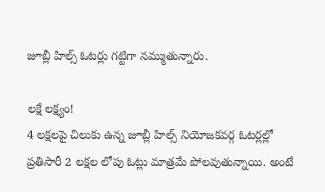జూబ్లీ హిల్స్ ఓటర్లు గట్టిగా నమ్ముతున్నారు.

లక్షే లక్ష్యం!
4 లక్షలపై చిలుకు ఉన్న జూబ్లీ హిల్స్ నియోజకవర్గ ఓటర్లల్లో ప్రతిసారీ 2 లక్షల లోపు ఓట్లు మాత్రమే పోలవుతున్నాయి. అంటే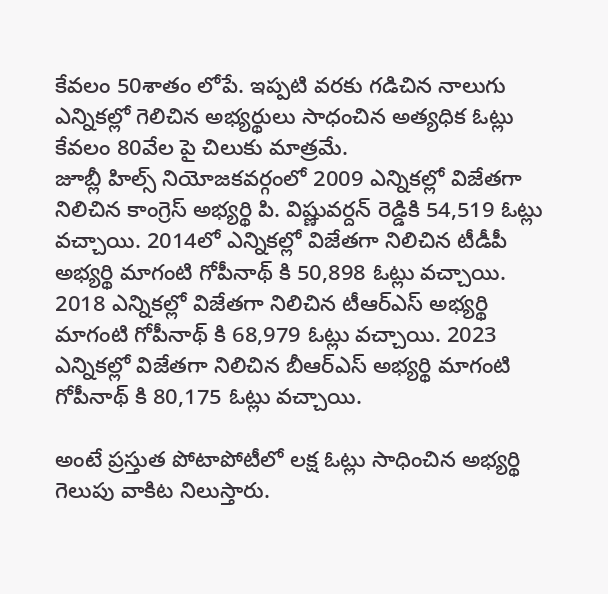కేవలం 50శాతం లోపే. ఇప్పటి వరకు గడిచిన నాలుగు ఎన్నికల్లో గెలిచిన అభ్యర్థులు సాధంచిన అత్యధిక ఓట్లు కేవలం 80వేల పై చిలుకు మాత్రమే.
జూబ్లీ హిల్స్ నియోజకవర్గంలో 2009 ఎన్నికల్లో విజేతగా నిలిచిన కాంగ్రెస్ అభ్యర్థి పి. విష్ణువర్దన్ రెడ్డికి 54,519 ఓట్లు వచ్చాయి. 2014లో ఎన్నికల్లో విజేతగా నిలిచిన టీడీపీ అభ్యర్థి మాగంటి గోపీనాథ్ కి 50,898 ఓట్లు వచ్చాయి. 2018 ఎన్నికల్లో విజేతగా నిలిచిన టీఆర్ఎస్ అభ్యర్థి మాగంటి గోపీనాథ్ కి 68,979 ఓట్లు వచ్చాయి. 2023 ఎన్నికల్లో విజేతగా నిలిచిన బీఆర్ఎస్ అభ్యర్థి మాగంటి గోపీనాథ్ కి 80,175 ఓట్లు వచ్చాయి.

అంటే ప్రస్తుత పోటాపోటీలో లక్ష ఓట్లు సాధించిన అభ్యర్థి గెలుపు వాకిట నిలుస్తారు.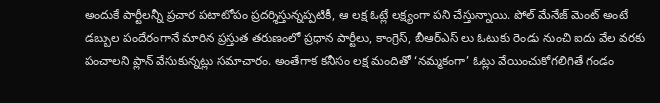అందుకే పార్టీలన్నీ ప్రచార పటాటోపం ప్రదర్శిస్తున్నప్పటికీ, ఆ లక్ష ఓట్లే లక్ష్యంగా పని చేస్తున్నాయి. పోల్ మేనేజ్ మెంట్ అంటే డబ్బుల పందేరంగానే మారిన ప్రస్తుత తరుణంలో ప్రధాన పార్టీలు, కాంగ్రెస్, బీఆర్ఎస్ లు ఓటుకు రెండు నుంచి ఐదు వేల వరకు పంచాలని ప్లాన్ వేసుకున్నట్లు సమాచారం. అంతేగాక కనీసం లక్ష మందితో ‘నమ్మకంగా’ ఓట్లు వేయించుకోగలిగితే గండం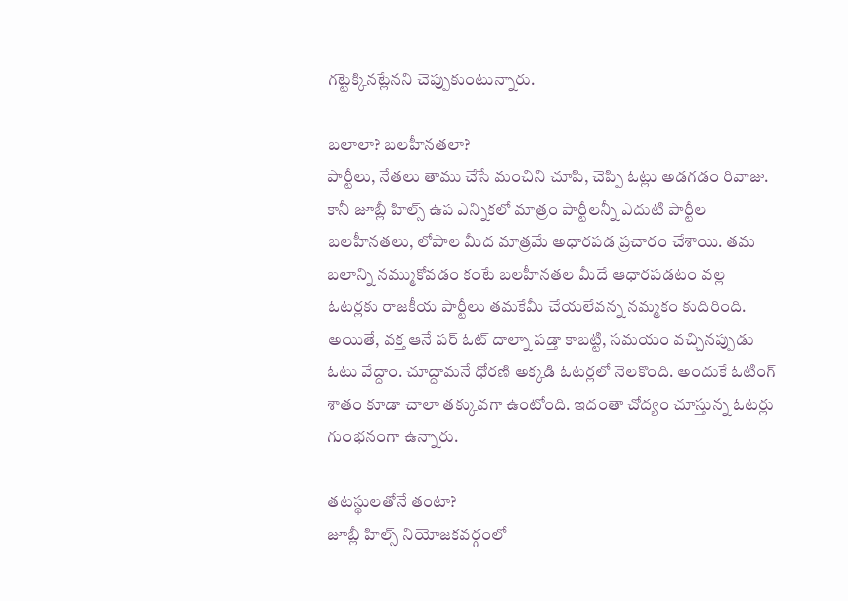గట్టెక్కినట్లేనని చెప్పుకుంటున్నారు.

బలాలా? బలహీనతలా?
పార్టీలు, నేతలు తాము చేసే మంచిని చూపి, చెప్పి ఓట్లు అడగడం రివాజు. కానీ జూబ్లీ హిల్స్ ఉప ఎన్నికలో మాత్రం పార్టీలన్నీ ఎదుటి పార్టీల బలహీనతలు, లోపాల మీద మాత్రమే అధారపడ ప్రచారం చేశాయి. తమ బలాన్ని నమ్ముకోవడం కంటే బలహీనతల మీదే ఆధారపడటం వల్ల ఓటర్లకు రాజకీయ పార్టీలు తమకేమీ చేయలేవన్న నమ్మకం కుదిరింది. అయితే, వక్త ఆనే పర్ ఓట్ దాల్నా పడ్తా కాబట్టి, సమయం వచ్చినప్పుడు ఓటు వేద్దాం. చూద్దామనే ధోరణి అక్కడి ఓటర్లలో నెలకొంది. అందుకే ఓటింగ్ శాతం కూడా చాలా తక్కువగా ఉంటోంది. ఇదంతా చోద్యం చూస్తున్న ఓటర్లు గుంభనంగా ఉన్నారు.

తటస్థులతోనే తంటా?
జూబ్లీ హిల్స్ నియోజకవర్గంలో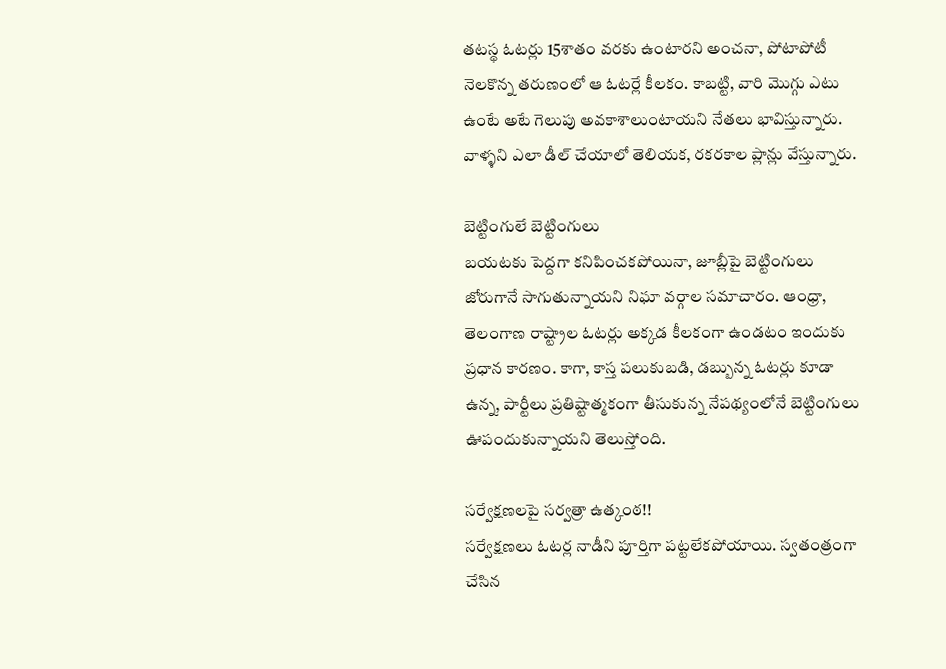తటస్థ ఓటర్లు 15శాతం వరకు ఉంటారని అంచనా, పోటాపోటీ నెలకొన్న తరుణంలో ఆ ఓటర్లే కీలకం. కాబట్టి, వారి మొగ్గు ఎటు ఉంటే అటే గెలుపు అవకాశాలుంటాయని నేతలు భావిస్తున్నారు. వాళ్ళని ఎలా డీల్ చేయాలో తెలియక, రకరకాల ప్లాన్లు వేస్తున్నారు.

బెట్టింగులే బెట్టింగులు
బయటకు పెద్దగా కనిపించకపోయినా, జూబ్లీపై బెట్టింగులు జోరుగానే సాగుతున్నాయని నిఘా వర్గాల సమాచారం. ఆంధ్రా, తెలంగాణ రాష్ట్రాల ఓటర్లు అక్కడ కీలకంగా ఉండటం ఇందుకు ప్రధాన కారణం. కాగా, కాస్త పలుకుబడి, డబ్బున్న ఓటర్లు కూడా ఉన్న, పార్టీలు ప్రతిష్టాత్మకంగా తీసుకున్న నేపథ్యంలోనే బెట్టింగులు ఊపందుకున్నాయని తెలుస్తోంది.

సర్వేక్షణలపై సర్వత్రా ఉత్కంఠ!!
సర్వేక్షణలు ఓటర్ల నాడీని పూర్తిగా పట్టలేకపోయాయి. స్వతంత్రంగా చేసిన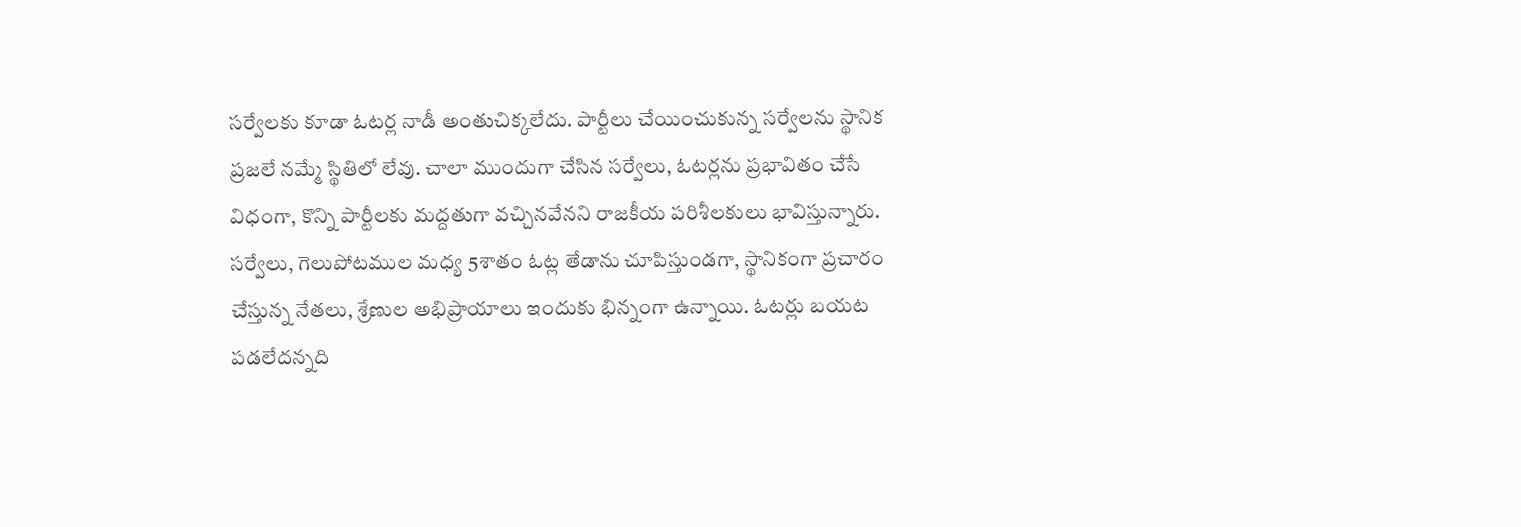సర్వేలకు కూడా ఓటర్ల నాడీ అంతుచిక్కలేదు. పార్టీలు చేయించుకున్న సర్వేలను స్థానిక ప్రజలే నమ్మే స్థితిలో లేవు. చాలా ముందుగా చేసిన సర్వేలు, ఓటర్లను ప్రభావితం చేసే విధంగా, కొన్ని పార్టీలకు మద్దతుగా వచ్చినవేనని రాజకీయ పరిశీలకులు భావిస్తున్నారు. సర్వేలు, గెలుపోటముల మధ్య 5శాతం ఓట్ల తేడాను చూపిస్తుండగా, స్థానికంగా ప్రచారం చేస్తున్న నేతలు, శ్రేణుల అభిప్రాయాలు ఇందుకు భిన్నంగా ఉన్నాయి. ఓటర్లు బయట పడలేదన్నది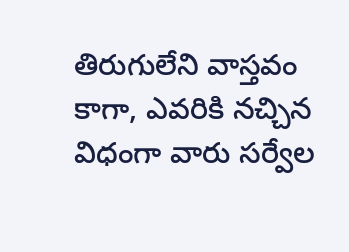తిరుగులేని వాస్తవం కాగా, ఎవరికి నచ్చిన విధంగా వారు సర్వేల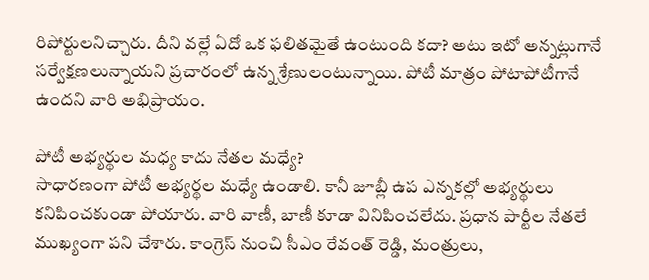రిపోర్టులనిచ్చారు. దీని వల్లే ఏదో ఒక ఫలితమైతే ఉంటుంది కదా? అటు ఇటో అన్నట్లుగానే సర్వేక్షణలున్నాయని ప్రచారంలో ఉన్న శ్రేణులంటున్నాయి. పోటీ మాత్రం పోటాపోటీగానే ఉందని వారి అభిప్రాయం.

పోటీ అభ్యర్థుల మధ్య కాదు నేతల మధ్యే?
సాధారణంగా పోటీ అభ్యర్థల మధ్యే ఉండాలి. కానీ జూబ్లీ ఉప ఎన్నకల్లో అభ్యర్థులు కనిపించకుండా పోయారు. వారి వాణీ, బాణీ కూడా వినిపించలేదు. ప్రధాన పార్టీల నేతలే ముఖ్యంగా పని చేశారు. కాంగ్రెస్ నుంచి సీఎం రేవంత్ రెడ్డి, మంత్రులు,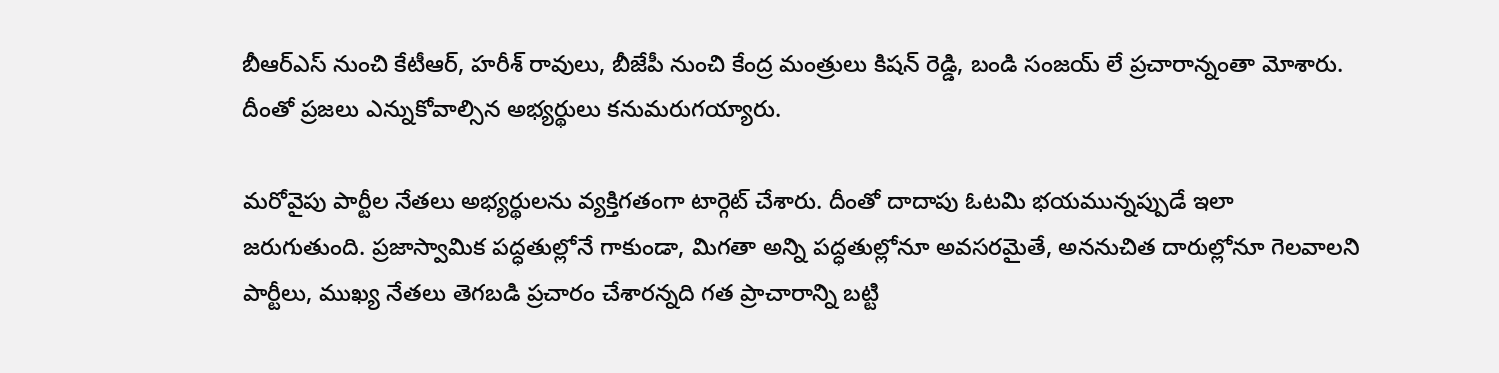బీఆర్ఎస్ నుంచి కేటీఆర్, హరీశ్ రావులు, బీజేపీ నుంచి కేంద్ర మంత్రులు కిషన్ రెడ్డి, బండి సంజయ్ లే ప్రచారాన్నంతా మోశారు. దీంతో ప్రజలు ఎన్నుకోవాల్సిన అభ్యర్థులు కనుమరుగయ్యారు.

మరోవైపు పార్టీల నేతలు అభ్యర్థులను వ్యక్తిగతంగా టార్గెట్ చేశారు. దీంతో దాదాపు ఓటమి భయమున్నప్పుడే ఇలా జరుగుతుంది. ప్రజాస్వామిక పద్ధతుల్లోనే గాకుండా, మిగతా అన్ని పద్ధతుల్లోనూ అవసరమైతే, అననుచిత దారుల్లోనూ గెలవాలని పార్టీలు, ముఖ్య నేతలు తెగబడి ప్రచారం చేశారన్నది గత ప్రాచారాన్ని బట్టి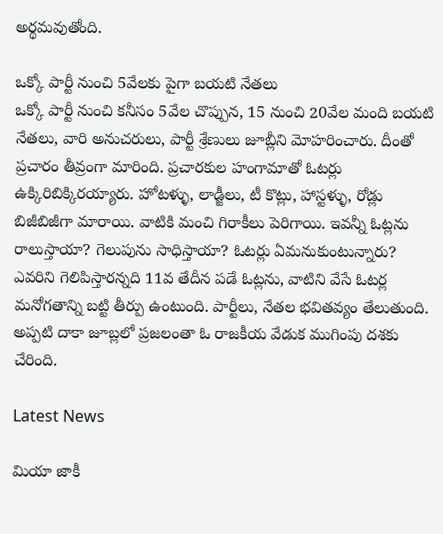అర్థమవుతోంది.

ఒక్కో పార్టీ నుంచి 5వేలకు పైగా బయటి నేతలు
ఒక్కో పార్టీ నుంచి కనీసం 5వేల చొప్పున, 15 నుంచి 20వేల మంది బయటి నేతలు, వారి అనుచరులు, పార్టీ శ్రేణులు జూబ్లీని మోహరించారు. దీంతో ప్రచారం తీవ్రంగా మారింది. ప్రచారకుల హంగామాతో ఓటర్లు ఉక్కిరిబిక్కిరయ్యారు. హోటళ్ళు, లాడ్జీలు, టీ కొట్లు, హాస్టళ్ళు, రోడ్లు బిజీబిజీగా మారాయి. వాటికి మంచి గిరాకీలు పెరిగాయి. ఇవన్నీ ఓట్లను రాలుస్తాయా? గెలుపును సాధిస్తాయా? ఓటర్లు ఏమనుకుంటున్నారు? ఎవరిని గెలిపిస్తారన్నది 11వ తేదీన పడే ఓట్లను, వాటిని వేసే ఓటర్ల మనోగతాన్ని బట్టి తీర్పు ఉంటుంది. పార్టీలు, నేతల భవితవ్యం తేలుతుంది. అప్పటి దాకా జూబ్లలో ప్రజలంతా ఓ రాజకీయ వేడుక ముగింపు దశకు చేరింది.

Latest News

మియా జాకీ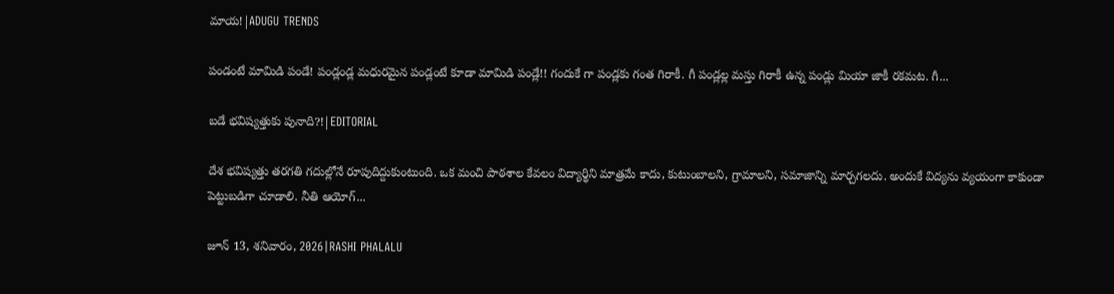మాయ!|ADUGU TRENDS

పండంటే మామిడి పండే! పండ్లండ్ల మధురమైన పండ్లంటే కూడా మామిడి పండ్లే!! గందుకే గా పండ్లకు గంత గిరాకీ. గీ పండ్లల్ల మస్తు గిరాకీ ఉన్న పండ్లు మియా జాకీ రకమట. గీ...

బడే భవిష్యత్తుకు పునాది?!|EDITORIAL

దేశ భవిష్యత్తు తరగతి గదుల్లోనే రూపుదిద్దుకుంటుంది. ఒక మంచి పాఠశాల కేవలం విద్యార్థిని మాత్రమే కాదు, కుటుంబాలని, గ్రామాలని, సమాజాన్ని మార్చగలదు. అందుకే విద్యను వ్యయంగా కాకుండా పెట్టుబడిగా చూడాలి. నీతి ఆయోగ్...

జూన్ 13, శనివారం, 2026|RASHI PHALALU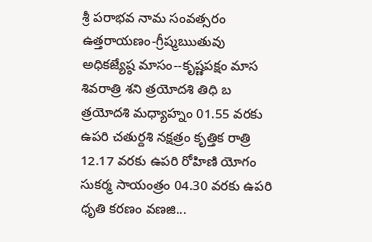శ్రీ పరాభవ నామ సంవత్సరం ఉత్తరాయణం-గ్రీష్మఋతువు అధికజ్యేష్ఠ మాసం--కృష్ణపక్షం మాస శివరాత్రి శని త్రయోదశి తిధి బ త్రయోదశి మధ్యాహ్నం 01.55 వరకు ఉపరి చతుర్దశి నక్షత్రం కృత్తిక రాత్రి 12.17 వరకు ఉపరి రోహిణి యోగం సుకర్మ సాయంత్రం 04.30 వరకు ఉపరి ధృతి కరణం వణజి...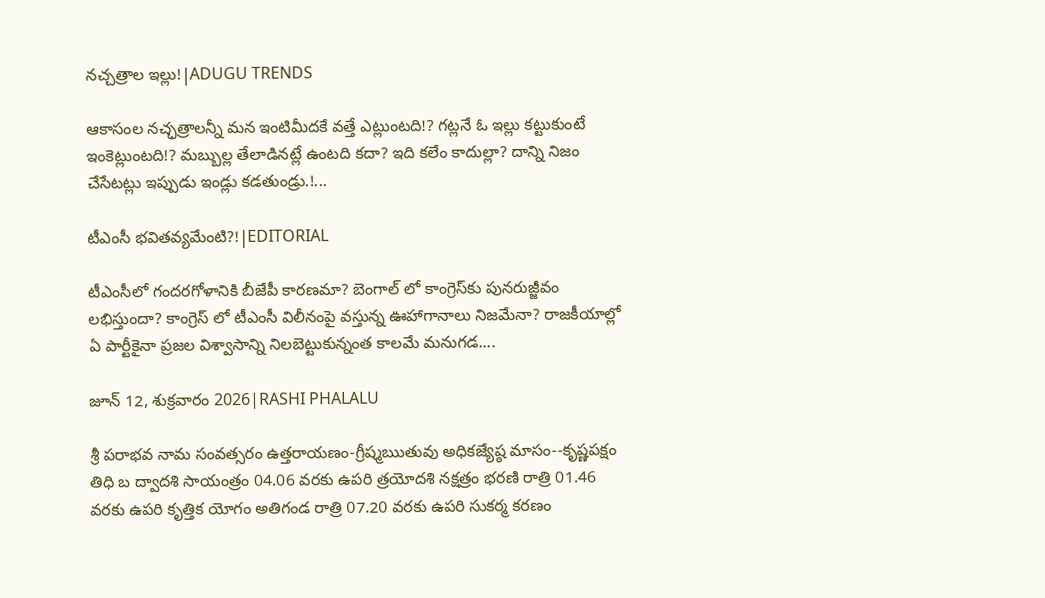నచ్చత్రాల ఇల్లు!|ADUGU TRENDS

ఆకాసంల నచ్ఛత్రాలన్నీ మన ఇంటిమీదకే వత్తే ఎట్లుంటది!? గట్లనే ఓ ఇల్లు కట్టుకుంటే ఇంకెట్లుంటది!? మబ్బుల్ల తేలాడినట్లే ఉంటది కదా? ఇది కలేం కాదుల్లా? దాన్ని నిజం చేసేటట్లు ఇప్పుడు ఇండ్లు కడతుండ్రు.!...

టీఎంసీ భవితవ్యమేంటి?!|EDITORIAL

టీఎంసీలో గందరగోళానికి బీజేపీ కారణమా? బెంగాల్ లో కాంగ్రెస్‌కు పునరుజ్జీవం లభిస్తుందా? కాంగ్రెస్ లో టీఎంసీ విలీనంపై వస్తున్న ఊహాగానాలు నిజమేనా? రాజకీయాల్లో ఏ పార్టీకైనా ప్రజల విశ్వాసాన్ని నిలబెట్టుకున్నంత కాలమే మనుగడ....

జూన్ 12, శుక్రవారం 2026|RASHI PHALALU

శ్రీ పరాభవ నామ సంవత్సరం ఉత్తరాయణం-గ్రీష్మఋతువు అధికజ్యేష్ఠ మాసం--కృష్ణపక్షం తిధి బ ద్వాదశి సాయంత్రం 04.06 వరకు ఉపరి త్రయోదశి నక్షత్రం భరణి రాత్రి 01.46 వరకు ఉపరి కృత్తిక యోగం అతిగండ రాత్రి 07.20 వరకు ఉపరి సుకర్మ కరణం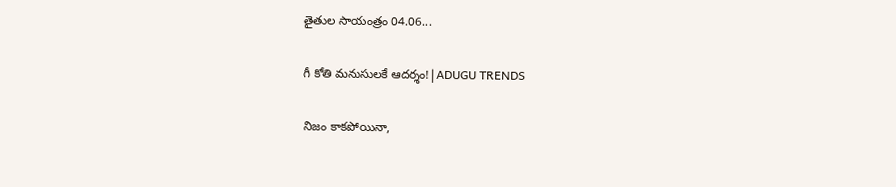తైతుల సాయంత్రం 04.06...

గీ కోతి మనుసులకే ఆదర్శం!|ADUGU TRENDS

నిజం కాకపోయినా,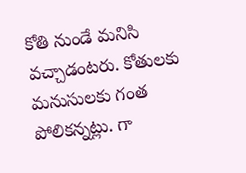కోతి నుండే మనిసి వచ్చాడంటరు. కోతులకు మనుసులకు గంత పోలికన్నట్లు. గా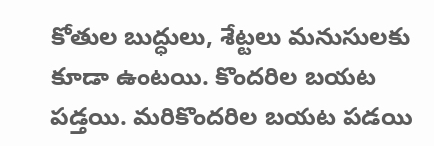కోతుల బుద్ధులు, శేట్టలు మనుసులకు కూడా ఉంటయి. కొందరిల బయట పడ్తయి. మరికొందరిల బయట పడయి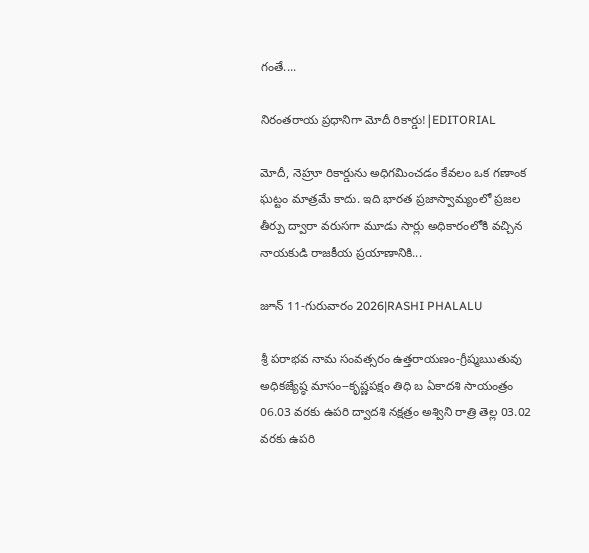గంతే....

నిరంతరాయ ప్రధానిగా మోదీ రికార్డు!|EDITORIAL

మోదీ, నెహ్రూ రికార్డును అధిగమించడం కేవలం ఒక గణాంక ఘట్టం మాత్రమే కాదు. ఇది భారత ప్రజాస్వామ్యంలో ప్రజల తీర్పు ద్వారా వరుసగా మూడు సార్లు అధికారంలోకి వచ్చిన నాయకుడి రాజకీయ ప్రయాణానికి...

జూన్ 11-గురువారం 2026|RASHI PHALALU

శ్రీ పరాభవ నామ సంవత్సరం ఉత్తరాయణం-గ్రీష్మఋతువు అధికజ్యేష్ఠ మాసం--కృష్ణపక్షం తిధి బ ఏకాదశి సాయంత్రం 06.03 వరకు ఉపరి ద్వాదశి నక్షత్రం అశ్విని రాత్రి తెల్ల 03.02 వరకు ఉపరి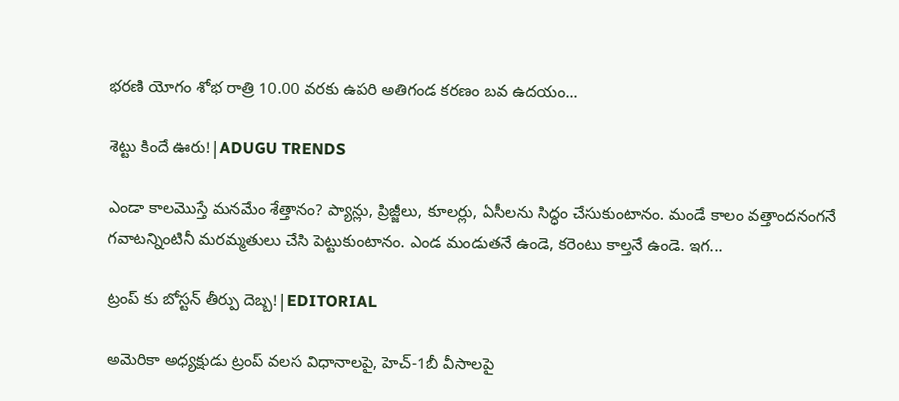భరణి యోగం శోభ రాత్రి 10.00 వరకు ఉపరి అతిగండ కరణం బవ ఉదయం...

శెట్టు కిందే ఊరు!|ADUGU TRENDS

ఎండా కాలమొస్తే మనమేం శేత్తానం? ప్యాన్లు, ప్రిజ్జీలు, కూలర్లు, ఏసీలను సిద్ధం చేసుకుంటానం. మండే కాలం వత్తాందనంగనే గవాటన్నింటినీ మరమ్మతులు చేసి పెట్టుకుంటానం. ఎండ మండుతనే ఉండె, కరెంటు కాల్తనే ఉండె. ఇగ...

ట్రంప్ కు బోస్టన్ తీర్పు దెబ్బ!|EDITORIAL

అమెరికా అధ్యక్షుడు ట్రంప్ వలస విధానాలపై, హెచ్-1బీ వీసాలపై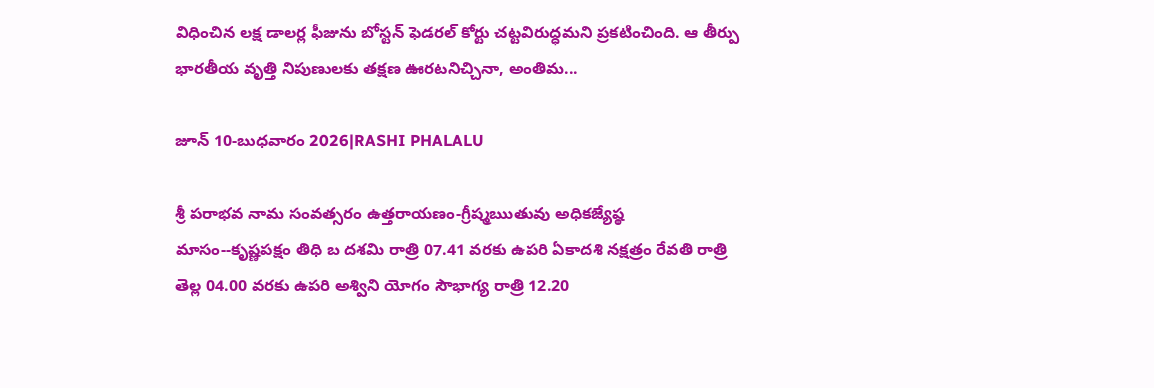విధించిన లక్ష డాలర్ల ఫీజును బోస్టన్ ఫెడరల్ కోర్టు చట్టవిరుద్ధమని ప్రకటించింది. ఆ తీర్పు భారతీయ వృత్తి నిపుణులకు తక్షణ ఊరటనిచ్చినా, అంతిమ...

జూన్ 10-బుధవారం 2026|RASHI PHALALU

శ్రీ పరాభవ నామ సంవత్సరం ఉత్తరాయణం-గ్రీష్మఋతువు అధికజ్యేష్ఠ మాసం--కృష్ణపక్షం తిధి బ దశమి రాత్రి 07.41 వరకు ఉపరి ఏకాదశి నక్షత్రం రేవతి రాత్రి తెల్ల 04.00 వరకు ఉపరి అశ్విని యోగం సౌభాగ్య రాత్రి 12.20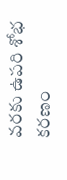వరకు ఉపరి శోభ కరణం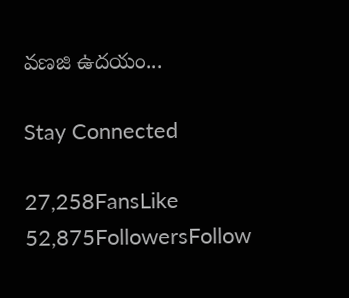వణజి ఉదయం...

Stay Connected

27,258FansLike
52,875FollowersFollow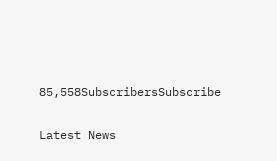85,558SubscribersSubscribe

Latest News